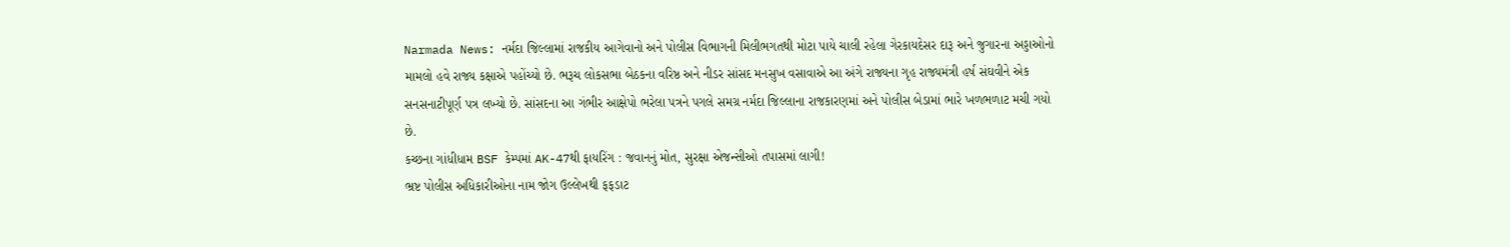Narmada News: નર્મદા જિલ્લામાં રાજકીય આગેવાનો અને પોલીસ વિભાગની મિલીભગતથી મોટા પાયે ચાલી રહેલા ગેરકાયદેસર દારૂ અને જુગારના અડ્ડાઓનો મામલો હવે રાજ્ય કક્ષાએ પહોંચ્યો છે. ભરૂચ લોકસભા બેઠકના વરિષ્ઠ અને નીડર સાંસદ મનસુખ વસાવાએ આ અંગે રાજ્યના ગૃહ રાજ્યમંત્રી હર્ષ સંઘવીને એક સનસનાટીપૂર્ણ પત્ર લખ્યો છે. સાંસદના આ ગંભીર આક્ષેપો ભરેલા પત્રને પગલે સમગ્ર નર્મદા જિલ્લાના રાજકારણમાં અને પોલીસ બેડામાં ભારે ખળભળાટ મચી ગયો છે.
કચ્છના ગાંધીધામ BSF કેમ્પમાં AK-47થી ફાયરિંગ : જવાનનું મોત, સુરક્ષા એજન્સીઓ તપાસમાં લાગી!
ભ્રષ્ટ પોલીસ અધિકારીઓના નામ જોગ ઉલ્લેખથી ફફડાટ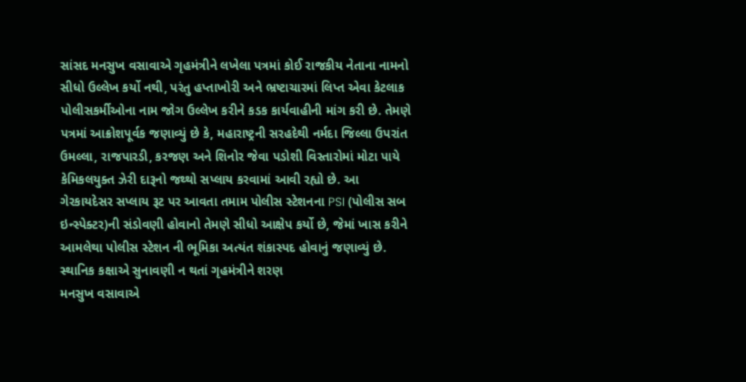સાંસદ મનસુખ વસાવાએ ગૃહમંત્રીને લખેલા પત્રમાં કોઈ રાજકીય નેતાના નામનો સીધો ઉલ્લેખ કર્યો નથી, પરંતુ હપ્તાખોરી અને ભ્રષ્ટાચારમાં લિપ્ત એવા કેટલાક પોલીસકર્મીઓના નામ જોગ ઉલ્લેખ કરીને કડક કાર્યવાહીની માંગ કરી છે. તેમણે પત્રમાં આક્રોશપૂર્વક જણાવ્યું છે કે, મહારાષ્ટ્રની સરહદેથી નર્મદા જિલ્લા ઉપરાંત ઉમલ્લા, રાજપારડી, કરજણ અને શિનોર જેવા પડોશી વિસ્તારોમાં મોટા પાયે કેમિકલયુક્ત ઝેરી દારૂનો જથ્થો સપ્લાય કરવામાં આવી રહ્યો છે. આ ગેરકાયદેસર સપ્લાય રૂટ પર આવતા તમામ પોલીસ સ્ટેશનના PSI (પોલીસ સબ ઇન્સ્પેક્ટર)ની સંડોવણી હોવાનો તેમણે સીધો આક્ષેપ કર્યો છે, જેમાં ખાસ કરીને આમલેથા પોલીસ સ્ટેશન ની ભૂમિકા અત્યંત શંકાસ્પદ હોવાનું જણાવ્યું છે.
સ્થાનિક કક્ષાએ સુનાવણી ન થતાં ગૃહમંત્રીને શરણ
મનસુખ વસાવાએ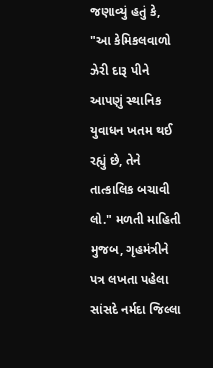જણાવ્યું હતું કે, "આ કેમિકલવાળો ઝેરી દારૂ પીને આપણું સ્થાનિક યુવાધન ખતમ થઈ રહ્યું છે, તેને તાત્કાલિક બચાવી લો." મળતી માહિતી મુજબ, ગૃહમંત્રીને પત્ર લખતા પહેલા સાંસદે નર્મદા જિલ્લા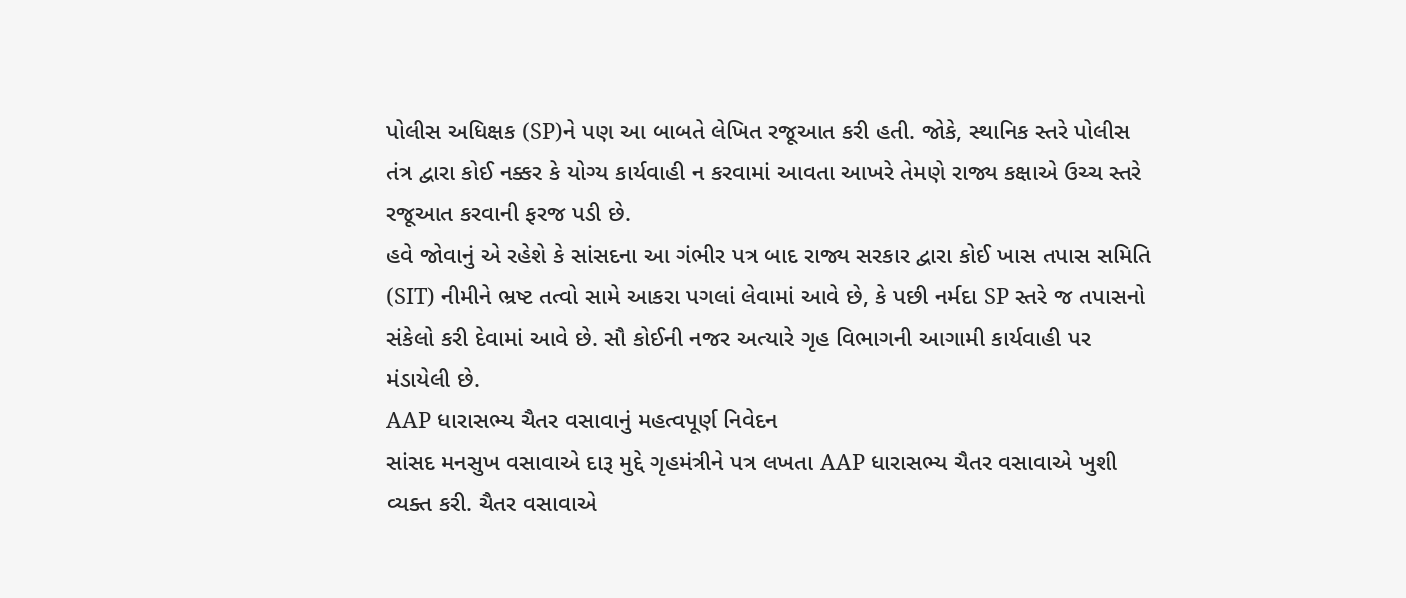પોલીસ અધિક્ષક (SP)ને પણ આ બાબતે લેખિત રજૂઆત કરી હતી. જોકે, સ્થાનિક સ્તરે પોલીસ તંત્ર દ્વારા કોઈ નક્કર કે યોગ્ય કાર્યવાહી ન કરવામાં આવતા આખરે તેમણે રાજ્ય કક્ષાએ ઉચ્ચ સ્તરે રજૂઆત કરવાની ફરજ પડી છે.
હવે જોવાનું એ રહેશે કે સાંસદના આ ગંભીર પત્ર બાદ રાજ્ય સરકાર દ્વારા કોઈ ખાસ તપાસ સમિતિ (SIT) નીમીને ભ્રષ્ટ તત્વો સામે આકરા પગલાં લેવામાં આવે છે, કે પછી નર્મદા SP સ્તરે જ તપાસનો સંકેલો કરી દેવામાં આવે છે. સૌ કોઈની નજર અત્યારે ગૃહ વિભાગની આગામી કાર્યવાહી પર મંડાયેલી છે.
AAP ધારાસભ્ય ચૈતર વસાવાનું મહત્વપૂર્ણ નિવેદન
સાંસદ મનસુખ વસાવાએ દારૂ મુદ્દે ગૃહમંત્રીને પત્ર લખતા AAP ધારાસભ્ય ચૈતર વસાવાએ ખુશી વ્યક્ત કરી. ચૈતર વસાવાએ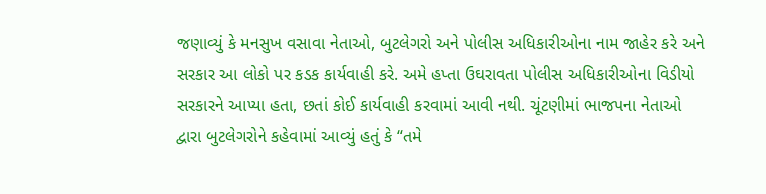જણાવ્યું કે મનસુખ વસાવા નેતાઓ, બુટલેગરો અને પોલીસ અધિકારીઓના નામ જાહેર કરે અને સરકાર આ લોકો પર કડક કાર્યવાહી કરે. અમે હપ્તા ઉઘરાવતા પોલીસ અધિકારીઓના વિડીયો સરકારને આપ્યા હતા, છતાં કોઈ કાર્યવાહી કરવામાં આવી નથી. ચૂંટણીમાં ભાજપના નેતાઓ દ્વારા બુટલેગરોને કહેવામાં આવ્યું હતું કે “તમે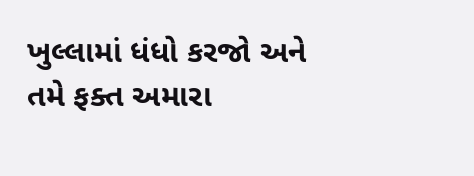ખુલ્લામાં ધંધો કરજો અને તમે ફક્ત અમારા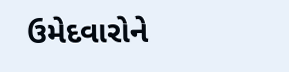ઉમેદવારોને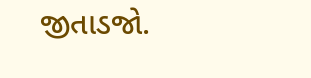જીતાડજો.